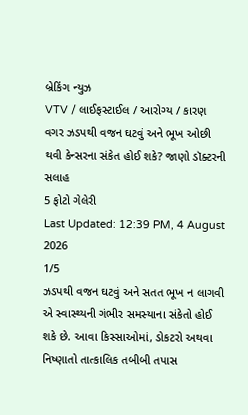બ્રેકિંગ ન્યુઝ
VTV / લાઈફસ્ટાઈલ / આરોગ્ય / કારણ વગર ઝડપથી વજન ઘટવું અને ભૂખ ઓછી થવી કેન્સરના સંકેત હોઈ શકે? જાણો ડૉક્ટરની સલાહ
5 ફોટો ગેલેરી
Last Updated: 12:39 PM, 4 August 2026
1/5
ઝડપથી વજન ઘટવું અને સતત ભૂખ ન લાગવી એ સ્વાસ્થ્યની ગંભીર સમસ્યાના સંકેતો હોઈ શકે છે. આવા કિસ્સાઓમાં, ડોકટરો અથવા નિષ્ણાતો તાત્કાલિક તબીબી તપાસ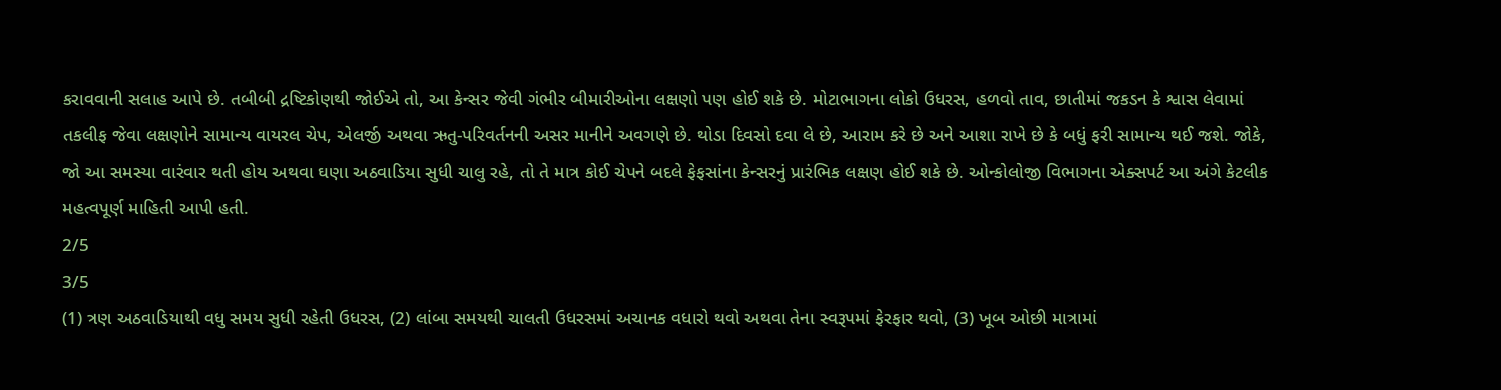કરાવવાની સલાહ આપે છે. તબીબી દ્રષ્ટિકોણથી જોઈએ તો, આ કેન્સર જેવી ગંભીર બીમારીઓના લક્ષણો પણ હોઈ શકે છે. મોટાભાગના લોકો ઉધરસ, હળવો તાવ, છાતીમાં જકડન કે શ્વાસ લેવામાં તકલીફ જેવા લક્ષણોને સામાન્ય વાયરલ ચેપ, એલર્જી અથવા ઋતુ-પરિવર્તનની અસર માનીને અવગણે છે. થોડા દિવસો દવા લે છે, આરામ કરે છે અને આશા રાખે છે કે બધું ફરી સામાન્ય થઈ જશે. જોકે, જો આ સમસ્યા વારંવાર થતી હોય અથવા ઘણા અઠવાડિયા સુધી ચાલુ રહે, તો તે માત્ર કોઈ ચેપને બદલે ફેફસાંના કેન્સરનું પ્રારંભિક લક્ષણ હોઈ શકે છે. ઓન્કોલોજી વિભાગના એક્સપર્ટ આ અંગે કેટલીક મહત્વપૂર્ણ માહિતી આપી હતી.
2/5
3/5
(1) ત્રણ અઠવાડિયાથી વધુ સમય સુધી રહેતી ઉધરસ, (2) લાંબા સમયથી ચાલતી ઉધરસમાં અચાનક વધારો થવો અથવા તેના સ્વરૂપમાં ફેરફાર થવો, (3) ખૂબ ઓછી માત્રામાં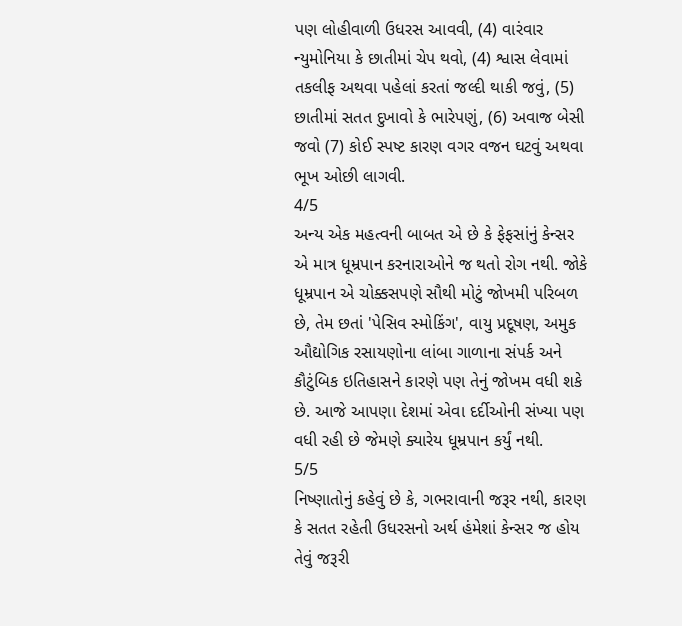પણ લોહીવાળી ઉધરસ આવવી, (4) વારંવાર ન્યુમોનિયા કે છાતીમાં ચેપ થવો, (4) શ્વાસ લેવામાં તકલીફ અથવા પહેલાં કરતાં જલ્દી થાકી જવું, (5) છાતીમાં સતત દુખાવો કે ભારેપણું, (6) અવાજ બેસી જવો (7) કોઈ સ્પષ્ટ કારણ વગર વજન ઘટવું અથવા ભૂખ ઓછી લાગવી.
4/5
અન્ય એક મહત્વની બાબત એ છે કે ફેફસાંનું કેન્સર એ માત્ર ધૂમ્રપાન કરનારાઓને જ થતો રોગ નથી. જોકે ધૂમ્રપાન એ ચોક્કસપણે સૌથી મોટું જોખમી પરિબળ છે, તેમ છતાં 'પેસિવ સ્મોકિંગ', વાયુ પ્રદૂષણ, અમુક ઔદ્યોગિક રસાયણોના લાંબા ગાળાના સંપર્ક અને કૌટુંબિક ઇતિહાસને કારણે પણ તેનું જોખમ વધી શકે છે. આજે આપણા દેશમાં એવા દર્દીઓની સંખ્યા પણ વધી રહી છે જેમણે ક્યારેય ધૂમ્રપાન કર્યું નથી.
5/5
નિષ્ણાતોનું કહેવું છે કે, ગભરાવાની જરૂર નથી, કારણ કે સતત રહેતી ઉધરસનો અર્થ હંમેશાં કેન્સર જ હોય તેવું જરૂરી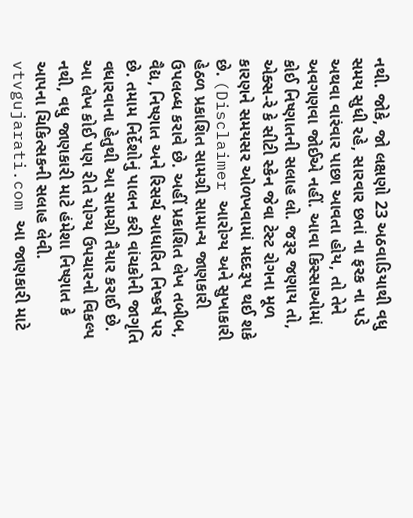નથી. જોકે, જો લક્ષણો 23 અઠવાડિયાથી વધુ સમય સુધી રહે, સારવાર છતાં ના ફરક ના પડે અથવા વારંવાર પાછા આવતા હોય, તો તેને અવગણવા જોઈએ નહીં. આવા કિસ્સાઓમાં કોઈ નિષ્ણાતની સલાહ લો. જરૂર જણાય તો, એક્સ-રે કે સીટી સ્કેન જેવા ટેસ્ટ રોગના મૂળ કારણને સમયસર ઓળખવામાં મદદરૂપ થઈ શકે છે. (Disclaimer આરોગ્ય અને સુખાકારી હેઠળ પ્રકાશિત સામગ્રી સામાન્ય જાણકારી ઉપલબ્ધ કરાવે છે. અહીં પ્રકાશિત લેખ તબીબ, વૈદ્ય, નિષ્ણાત અને રિસર્ચ આધારિત નિષ્કર્ષ પર છે. તમામ નિર્દેશોનું પાલન કરી વાંચકોની જાગૃતિ વધારવાના હેતુથી આ સામગ્રી તૈયાર કરાઈ છે. આ લેખ કોઈ પણ રીતે યોગ્ય ઉપચારનો વિકલ્પ નથી, વધુ જાણકારી માટે હંમેશા નિષ્ણાત કે આપના ચિકિત્સકની સલાહ લેવી. vtvgujarati.com આ જાણકારી માટે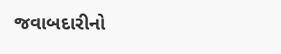જવાબદારીનો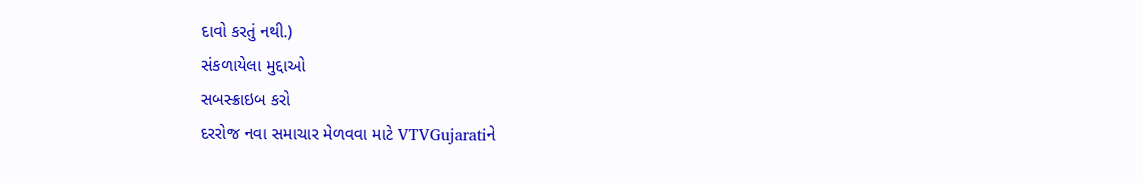દાવો કરતું નથી.)
સંકળાયેલા મુદ્દાઓ
સબસ્ક્રાઇબ કરો
દરરોજ નવા સમાચાર મેળવવા માટે VTVGujaratiને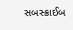સબસ્ક્રાઈબ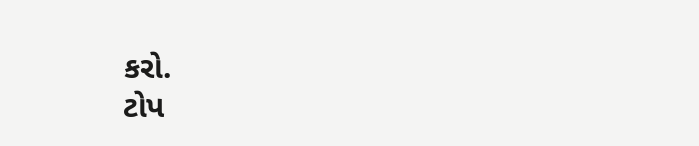કરો.
ટોપ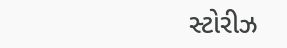સ્ટોરીઝ